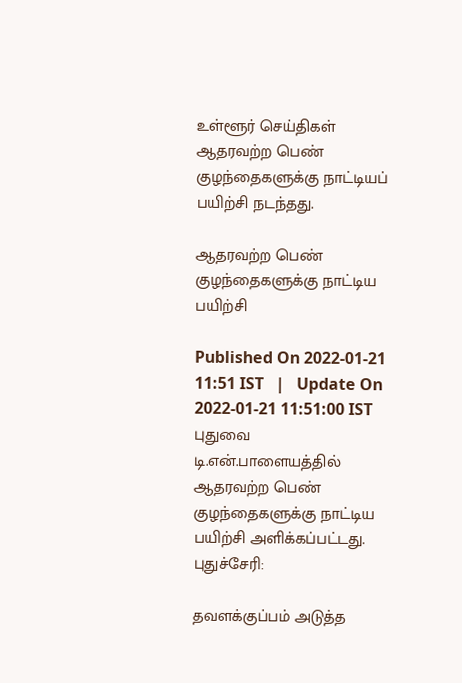உள்ளூர் செய்திகள்
ஆதரவற்ற பெண் குழந்தைகளுக்கு நாட்டியப் பயிற்சி நடந்தது.

ஆதரவற்ற பெண் குழந்தைகளுக்கு நாட்டிய பயிற்சி

Published On 2022-01-21 11:51 IST   |   Update On 2022-01-21 11:51:00 IST
புதுவை டி.என்.பாளையத்தில் ஆதரவற்ற பெண் குழந்தைகளுக்கு நாட்டிய பயிற்சி அளிக்கப்பட்டது.
புதுச்சேரி:

தவளக்குப்பம் அடுத்த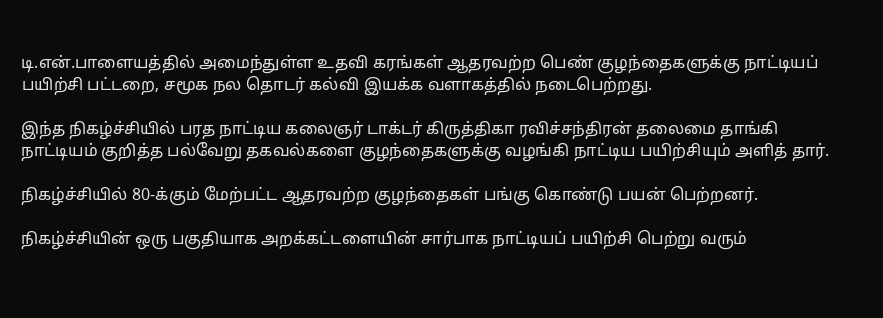டி.என்.பாளையத்தில் அமைந்துள்ள உதவி கரங்கள் ஆதரவற்ற பெண் குழந்தைகளுக்கு நாட்டியப் பயிற்சி பட்டறை, சமூக நல தொடர் கல்வி இயக்க வளாகத்தில் நடைபெற்றது.

இந்த நிகழ்ச்சியில் பரத நாட்டிய கலைஞர் டாக்டர் கிருத்திகா ரவிச்சந்திரன் தலைமை தாங்கி நாட்டியம் குறித்த பல்வேறு தகவல்களை குழந்தைகளுக்கு வழங்கி நாட்டிய பயிற்சியும் அளித் தார்.

நிகழ்ச்சியில் 80-க்கும் மேற்பட்ட ஆதரவற்ற குழந்தைகள் பங்கு கொண்டு பயன் பெற்றனர்.

நிகழ்ச்சியின் ஒரு பகுதியாக அறக்கட்டளையின் சார்பாக நாட்டியப் பயிற்சி பெற்று வரும்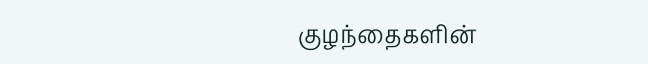குழந்தைகளின்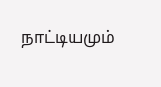நாட்டியமும்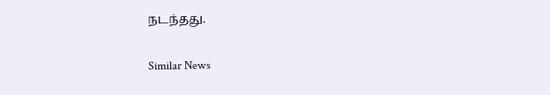நடந்தது.

Similar News